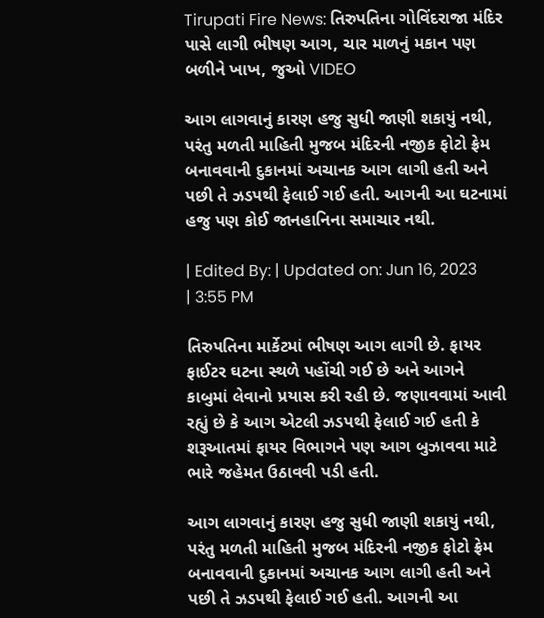Tirupati Fire News: તિરુપતિના ગોવિંદરાજા મંદિર પાસે લાગી ભીષણ આગ, ચાર માળનું મકાન પણ બળીને ખાખ, જુઓ VIDEO

આગ લાગવાનું કારણ હજુ સુધી જાણી શકાયું નથી, પરંતુ મળતી માહિતી મુજબ મંદિરની નજીક ફોટો ફ્રેમ બનાવવાની દુકાનમાં અચાનક આગ લાગી હતી અને પછી તે ઝડપથી ફેલાઈ ગઈ હતી. આગની આ ઘટનામાં હજુ પણ કોઈ જાનહાનિના સમાચાર નથી.

| Edited By: | Updated on: Jun 16, 2023 | 3:55 PM

તિરુપતિના માર્કેટમાં ભીષણ આગ લાગી છે. ફાયર ફાઈટર ઘટના સ્થળે પહોંચી ગઈ છે અને આગને કાબુમાં લેવાનો પ્રયાસ કરી રહી છે. જણાવવામાં આવી રહ્યું છે કે આગ એટલી ઝડપથી ફેલાઈ ગઈ હતી કે શરૂઆતમાં ફાયર વિભાગને પણ આગ બુઝાવવા માટે ભારે જહેમત ઉઠાવવી પડી હતી.

આગ લાગવાનું કારણ હજુ સુધી જાણી શકાયું નથી, પરંતુ મળતી માહિતી મુજબ મંદિરની નજીક ફોટો ફ્રેમ બનાવવાની દુકાનમાં અચાનક આગ લાગી હતી અને પછી તે ઝડપથી ફેલાઈ ગઈ હતી. આગની આ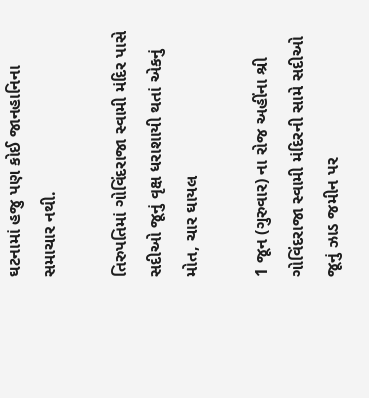ઘટનામાં હજુ પણ કોઈ જાનહાનિના સમાચાર નથી.

તિરુપતિમાં ગોવિંદરાજા સ્વામી મંદિર પાસે સદીઓ જૂનું વૃક્ષ ધરાશાયી થતાં એકનું મોત, ચાર ઘાયલ

1 જૂન (ગુરુવાર) ના રોજ અહીંના શ્રી ગોવિંદરાજા સ્વામી મંદિરની સામે સદીઓ જૂનું ઝાડ જમીન પર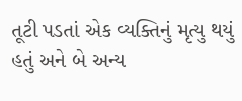તૂટી પડતાં એક વ્યક્તિનું મૃત્યુ થયું હતું અને બે અન્ય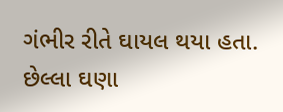ગંભીર રીતે ઘાયલ થયા હતા. છેલ્લા ઘણા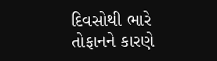દિવસોથી ભારે તોફાનને કારણે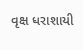વૃક્ષ ધરાશાયી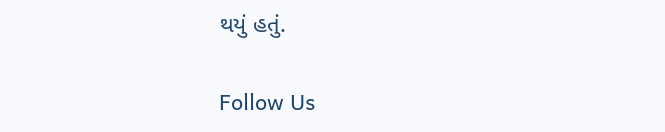થયું હતું.

Follow Us